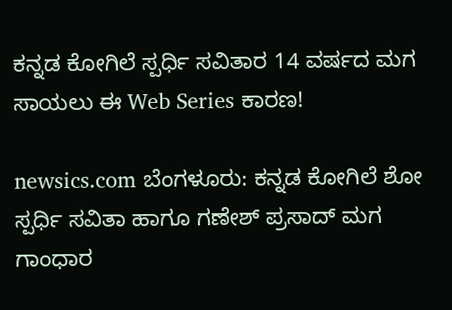ಕನ್ನಡ ಕೋಗಿಲೆ ಸ್ಪರ್ಧಿ ಸವಿತಾರ 14 ವರ್ಷದ ಮಗ ಸಾಯಲು ಈ Web Series ಕಾರಣ!

newsics.com ಬೆಂಗಳೂರು: ಕನ್ನಡ ಕೋಗಿಲೆ ಶೋ ಸ್ಪರ್ಧಿ ಸವಿತಾ ಹಾಗೂ ಗಣೇಶ್‌ ಪ್ರಸಾದ್‌ ಮಗ ಗಾಂಧಾರ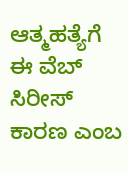ಆತ್ಮಹತ್ಯೆಗೆ ಈ ವೆಬ್‌ ಸಿರೀಸ್‌ ಕಾರಣ ಎಂಬ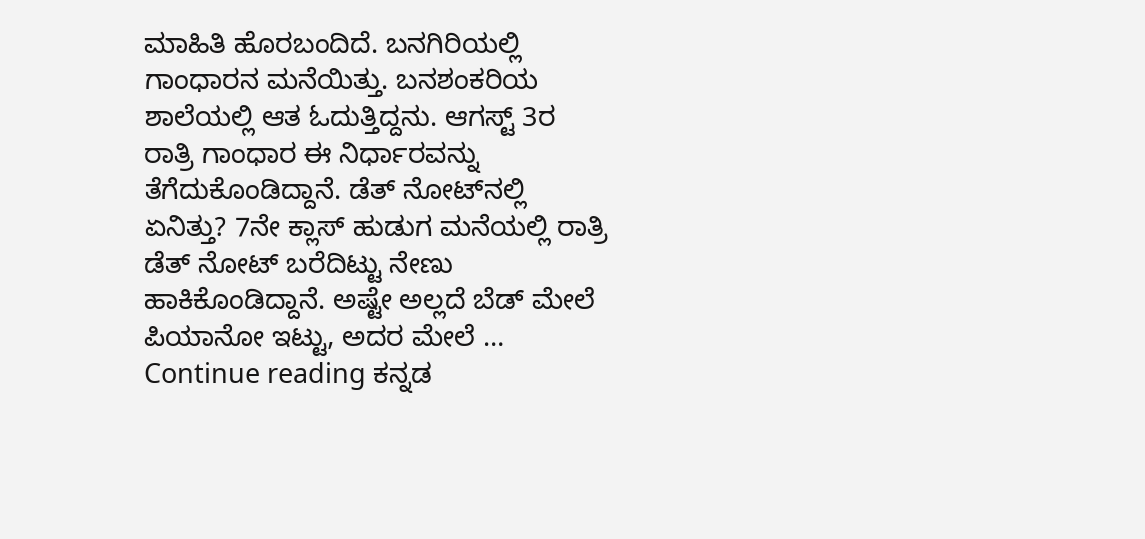ಮಾಹಿತಿ ಹೊರಬಂದಿದೆ. ಬನಗಿರಿಯಲ್ಲಿ ಗಾಂಧಾರನ ಮನೆಯಿತ್ತು. ಬನಶಂಕರಿಯ ಶಾಲೆಯಲ್ಲಿ ಆತ ಓದುತ್ತಿದ್ದನು. ಆಗಸ್ಟ್‌ 3ರ ರಾತ್ರಿ ಗಾಂಧಾರ ಈ ನಿರ್ಧಾರವನ್ನು ತೆಗೆದುಕೊಂಡಿದ್ದಾನೆ. ಡೆತ್‌ ನೋಟ್‌ನಲ್ಲಿ ಏನಿತ್ತು? 7ನೇ ಕ್ಲಾಸ್‌ ಹುಡುಗ ಮನೆಯಲ್ಲಿ ರಾತ್ರಿ ಡೆತ್‌ ನೋಟ್‌ ಬರೆದಿಟ್ಟು ನೇಣು ಹಾಕಿಕೊಂಡಿದ್ದಾನೆ. ಅಷ್ಟೇ ಅಲ್ಲದೆ ಬೆಡ್‌ ಮೇಲೆ ಪಿಯಾನೋ ಇಟ್ಟು, ಅದರ ಮೇಲೆ … Continue reading ಕನ್ನಡ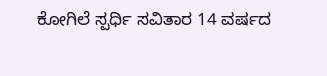ಕೋಗಿಲೆ ಸ್ಪರ್ಧಿ ಸವಿತಾರ 14 ವರ್ಷದ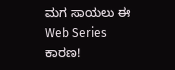ಮಗ ಸಾಯಲು ಈ Web Series ಕಾರಣ!